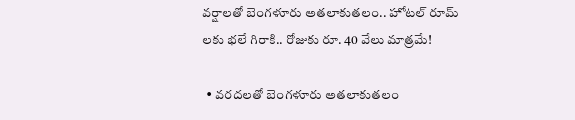వర్షాలతో బెంగళూరు అతలాకుతలం.. హోటల్ రూమ్ లకు భలే గిరాకి.. రోజుకు రూ. 40 వేలు మాత్రమే!

  • వరదలతో బెంగళూరు అతలాకుతలం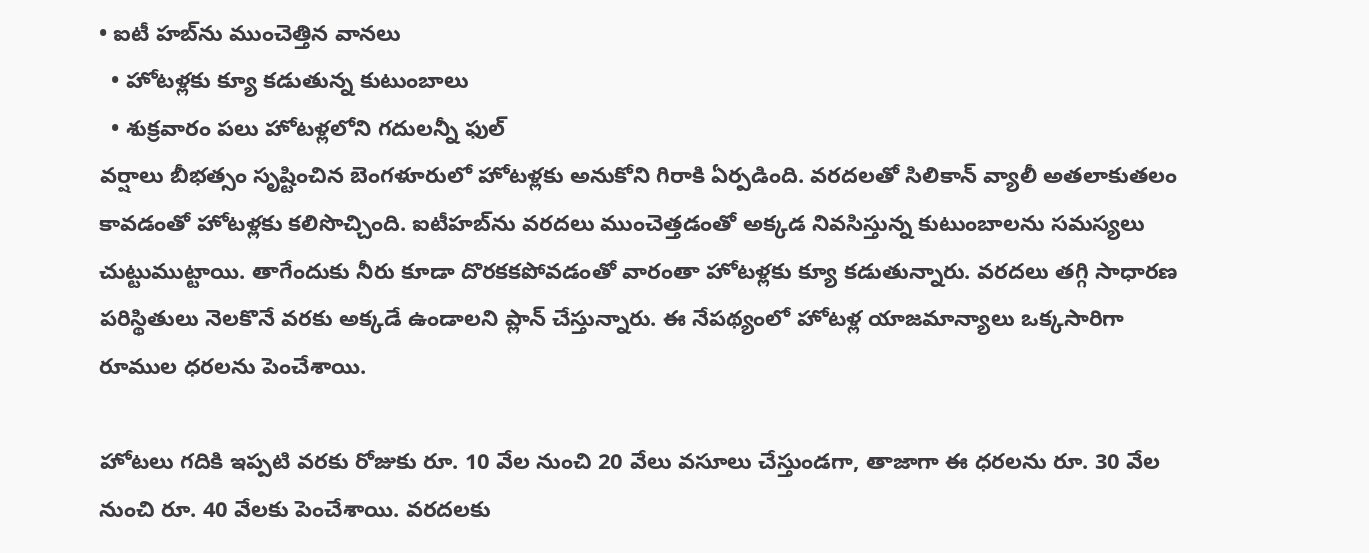• ఐటీ హబ్‌ను ముంచెత్తిన వానలు
  • హోటళ్లకు క్యూ కడుతున్న కుటుంబాలు
  • శుక్రవారం పలు హోటళ్లలోని గదులన్నీ ఫుల్
వర్షాలు బీభత్సం సృష్టించిన బెంగళూరులో హోటళ్లకు అనుకోని గిరాకి ఏర్పడింది. వరదలతో సిలికాన్ వ్యాలీ అతలాకుతలం కావడంతో హోటళ్లకు కలిసొచ్చింది. ఐటీహబ్‌ను వరదలు ముంచెత్తడంతో అక్కడ నివసిస్తున్న కుటుంబాలను సమస్యలు చుట్టుముట్టాయి. తాగేందుకు నీరు కూడా దొరకకపోవడంతో వారంతా హోటళ్లకు క్యూ కడుతున్నారు. వరదలు తగ్గి సాధారణ పరిస్థితులు నెలకొనే వరకు అక్కడే ఉండాలని ప్లాన్ చేస్తున్నారు. ఈ నేపథ్యంలో హోటళ్ల యాజమాన్యాలు ఒక్కసారిగా రూముల ధరలను పెంచేశాయి.

హోటలు గదికి ఇప్పటి వరకు రోజుకు రూ. 10 వేల నుంచి 20 వేలు వసూలు చేస్తుండగా, తాజాగా ఈ ధరలను రూ. 30 వేల నుంచి రూ. 40 వేలకు పెంచేశాయి. వరదలకు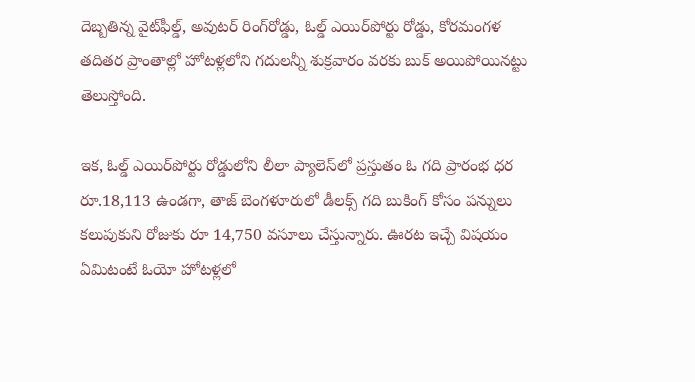దెబ్బతిన్న వైట్‌ఫీల్డ్, అవుటర్ రింగ్‌రోడ్డు, ఓల్డ్ ఎయిర్‌పోర్టు రోడ్డు, కోరమంగళ తదితర ప్రాంతాల్లో హోటళ్లలోని గదులన్నీ శుక్రవారం వరకు బుక్ అయిపోయినట్టు తెలుస్తోంది.

ఇక, ఓల్డ్ ఎయిర్‌పోర్టు రోడ్డులోని లీలా ప్యాలెస్‌లో ప్రస్తుతం ఓ గది ప్రారంభ ధర రూ.18,113 ఉండగా, తాజ్ బెంగళూరులో డీలక్స్ గది బుకింగ్ కోసం పన్నులు కలుపుకుని రోజుకు రూ 14,750 వసూలు చేస్తున్నారు. ఊరట ఇచ్చే విషయం ఏమిటంటే ఓయో హోటళ్లలో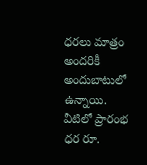ధరలు మాత్రం అందరికీ అందుబాటులో ఉన్నాయి. వీటిలో ప్రారంభ ధర రూ.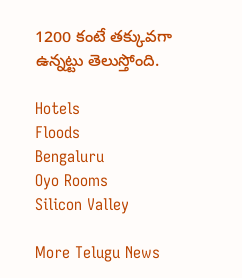1200 కంటే తక్కువగా ఉన్నట్టు తెలుస్తోంది.

Hotels
Floods
Bengaluru
Oyo Rooms
Silicon Valley

More Telugu News